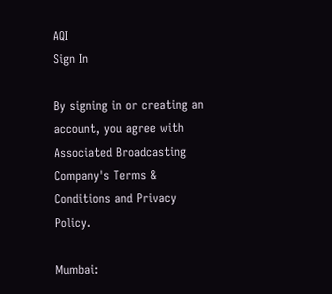AQI
Sign In

By signing in or creating an account, you agree with Associated Broadcasting Company's Terms & Conditions and Privacy Policy.

Mumbai: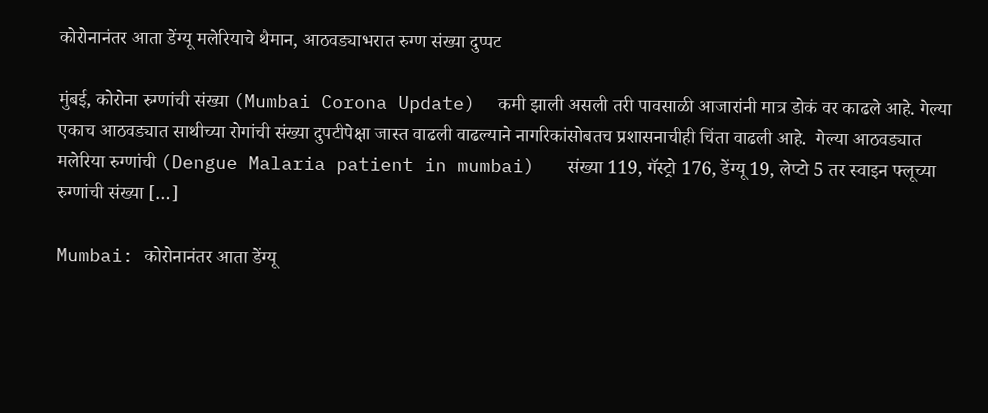कोरोनानंतर आता डेंग्यू मलेरियाचे थैमान, आठवड्याभरात रुग्ण संख्या दुप्पट

मुंबई, कोरोना रुग्णांची संख्या (Mumbai Corona Update)  कमी झाली असली तरी पावसाळी आजारांनी मात्र डोकं वर काढले आहे. गेल्या एकाच आठवड्यात साथीच्या रोगांची संख्या दुपटीपेक्षा जास्त वाढली वाढल्याने नागरिकांसोबतच प्रशासनाचीही चिंता वाढली आहे.  गेल्या आठवड्यात मलेरिया रुग्णांची (Dengue Malaria patient in mumbai)   संख्या 119, गॅस्ट्रो 176, डेंग्यू 19, लेप्टो 5 तर स्वाइन फ्लूच्या रुग्णांची संख्या […]

Mumbai: कोरोनानंतर आता डेंग्यू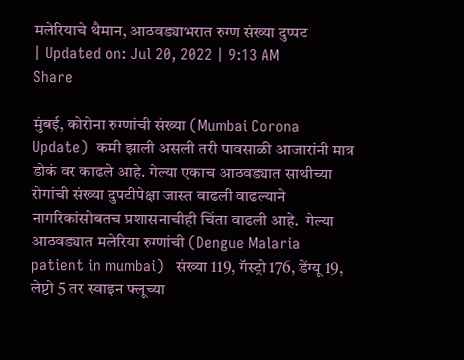मलेरियाचे थैमान, आठवड्याभरात रुग्ण संख्या दुप्पट
| Updated on: Jul 20, 2022 | 9:13 AM
Share

मुंबई, कोरोना रुग्णांची संख्या (Mumbai Corona Update)  कमी झाली असली तरी पावसाळी आजारांनी मात्र डोकं वर काढले आहे. गेल्या एकाच आठवड्यात साथीच्या रोगांची संख्या दुपटीपेक्षा जास्त वाढली वाढल्याने नागरिकांसोबतच प्रशासनाचीही चिंता वाढली आहे.  गेल्या आठवड्यात मलेरिया रुग्णांची (Dengue Malaria patient in mumbai)   संख्या 119, गॅस्ट्रो 176, डेंग्यू 19, लेप्टो 5 तर स्वाइन फ्लूच्या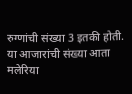रुग्णांची संख्या 3 इतकी होती. या आजारांची संख्या आता मलेरिया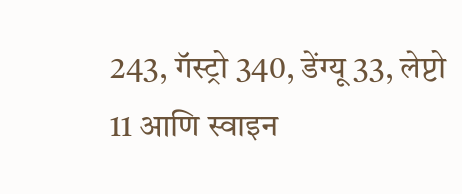243, गॅस्ट्रो 340, डेंग्यू 33, लेप्टो 11 आणि स्वाइन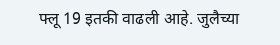फ्लू 19 इतकी वाढली आहे. जुलैच्या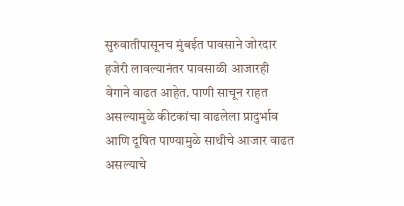सुरुवातीपासूनच मुंबईत पावसाने जोरदार हजेरी लावल्यानंतर पावसाळी आजारही वेगाने वाढत आहेत. पाणी साचून राहत असल्यामुळे कीटकांचा वाढलेला प्रादुर्भाव आणि दूषित पाण्यामुळे साथीचे आजार वाढत असल्याचे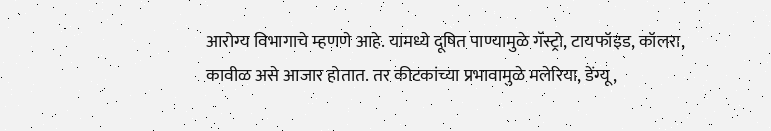आरोग्य विभागाचे म्हणणे आहे. यामध्ये दूषित पाण्यामुळे गॅस्ट्रो, टायफॉइड, कॉलरा, कावीळ असे आजार होतात. तर कीटकांच्या प्रभावामुळे मलेरिया, डेंग्यू,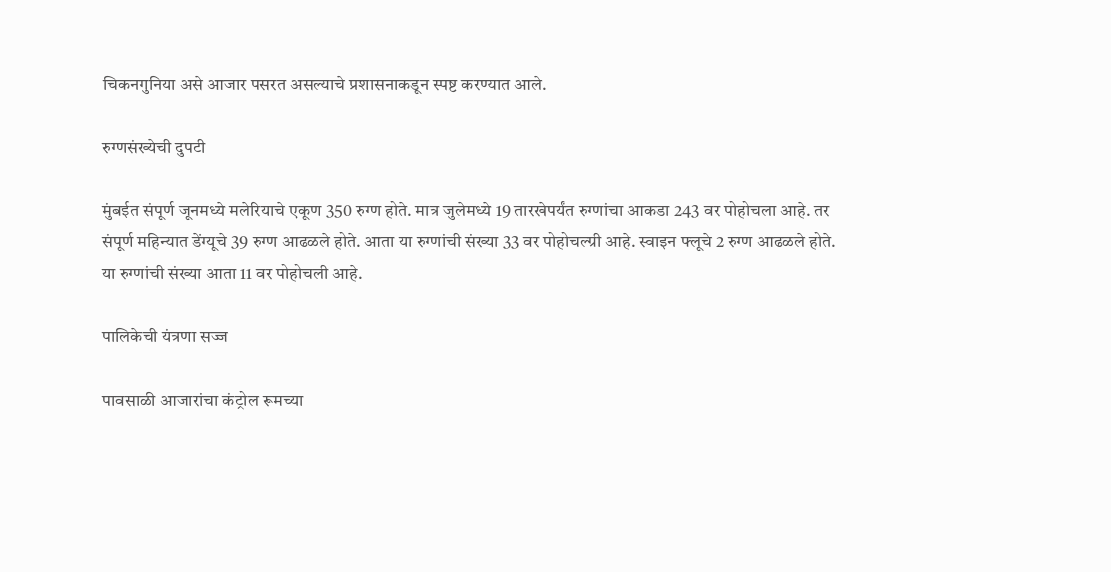चिकनगुनिया असे आजार पसरत असल्याचे प्रशासनाकडून स्पष्ट करण्यात आले.

रुग्णसंख्येची दुपटी

मुंबईत संपूर्ण जूनमध्ये मलेरियाचे एकूण 350 रुग्ण होते. मात्र जुलेमध्ये 19 तारखेपर्यंत रुग्णांचा आकडा 243 वर पोहोचला आहे. तर संपूर्ण महिन्यात डेंग्यूचे 39 रुग्ण आढळले होते. आता या रुग्णांची संख्या 33 वर पोहोचल्ग्री आहे. स्वाइन फ्लूचे 2 रुग्ण आढळले होते. या रुग्णांची संख्या आता 11 वर पोहोचली आहे.

पालिकेची यंत्रणा सज्ज

पावसाळी आजारांचा कंट्रोल रूमच्या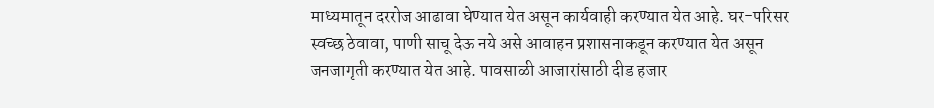माध्यमातून दररोज आढावा घेण्यात येत असून कार्यवाही करण्यात येत आहे. घर-परिसर स्वच्छ ठेवावा, पाणी साचू देऊ नये असे आवाहन प्रशासनाकडून करण्यात येत असून जनजागृती करण्यात येत आहे. पावसाळी आजारांसाठी दीड हजार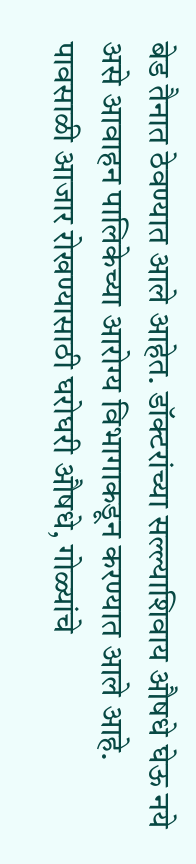बेड तैनात ठेवण्यात आले आहेत. डॉक्टरांच्या सल्ल्याशिवाय औषधे घेऊ नये असे आवाहन पालिकेच्या आरोग्य विभागाकडून करण्यात आले आहे. पावसाळी आजार रोखण्यासाठी घरोघरी औषधे, गोळ्यांचे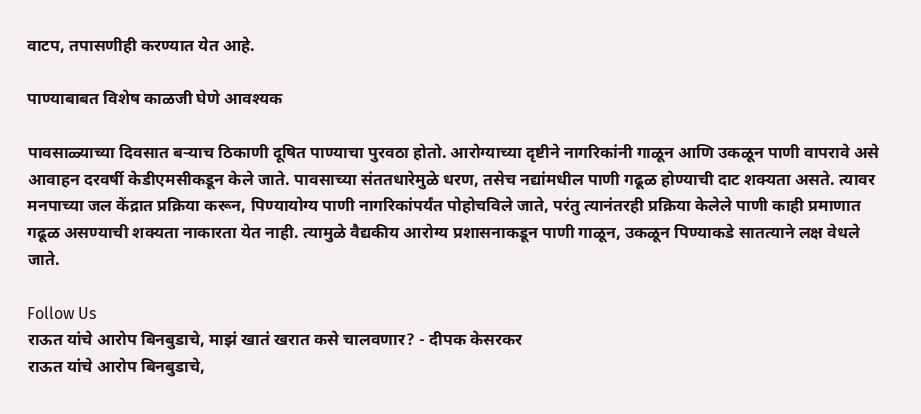वाटप, तपासणीही करण्यात येत आहे.

पाण्याबाबत विशेष काळजी घेणे आवश्यक

पावसाळ्याच्या दिवसात बऱ्याच ठिकाणी दूषित पाण्याचा पुरवठा होतो. आरोग्याच्या दृष्टीने नागरिकांनी गाळून आणि उकळून पाणी वापरावे असे आवाहन दरवर्षी केडीएमसीकडून केले जाते. पावसाच्या संततधारेमुळे धरण, तसेच नद्यांमधील पाणी गढूळ होण्याची दाट शक्यता असते. त्यावर मनपाच्या जल केंद्रात प्रक्रिया करून, पिण्यायोग्य पाणी नागरिकांपर्यंत पोहोचविले जाते, परंतु त्यानंतरही प्रक्रिया केलेले पाणी काही प्रमाणात गढूळ असण्याची शक्यता नाकारता येत नाही. त्यामुळे वैद्यकीय आरोग्य प्रशासनाकडून पाणी गाळून, उकळून पिण्याकडे सातत्याने लक्ष वेधले जाते.

Follow Us
राऊत यांचे आरोप बिनबुडाचे, माझं खातं खरात कसे चालवणार? - दीपक केसरकर
राऊत यांचे आरोप बिनबुडाचे,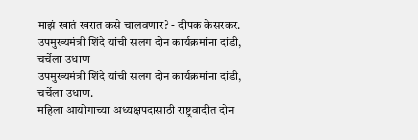माझं खातं खरात कसे चालवणार? - दीपक केसरकर.
उपमुख्यमंत्री शिंदे यांची सलग दोन कार्यक्रमांना दांडी, चर्चेला उधाण
उपमुख्यमंत्री शिंदे यांची सलग दोन कार्यक्रमांना दांडी, चर्चेला उधाण.
महिला आयोगाच्या अध्यक्षपदासाठी राष्ट्रवादीत दोन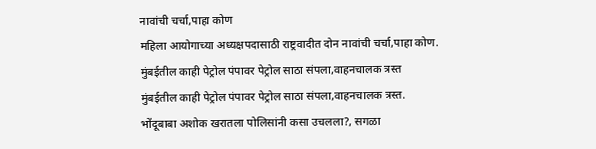नावांची चर्चा,पाहा कोण
महिला आयोगाच्या अध्यक्षपदासाठी राष्ट्रवादीत दोन नावांची चर्चा,पाहा कोण.
मुंबईतील काही पेट्रोल पंपावर पेट्रोल साठा संपला,वाहनचालक त्रस्त
मुंबईतील काही पेट्रोल पंपावर पेट्रोल साठा संपला,वाहनचालक त्रस्त.
भोंदूबाबा अशोक खरातला पोलिसांनी कसा उचलला?, सगळा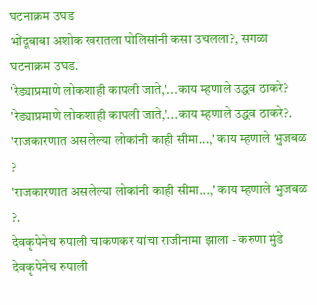घटनाक्रम उघड
भोंदूबाबा अशोक खरातला पोलिसांनी कसा उचलला?, सगळा घटनाक्रम उघड.
'रेड्याप्रमाणे लोकशाही कापली जाते,'...काय म्हणाले उद्धव ठाकरे?
'रेड्याप्रमाणे लोकशाही कापली जाते,'...काय म्हणाले उद्धव ठाकरे?.
'राजकारणात असलेल्या लोकांनी काही सीमा...,' काय म्हणाले भुजबळ ?
'राजकारणात असलेल्या लोकांनी काही सीमा...,' काय म्हणाले भुजबळ ?.
देवकृपेनेच रुपाली चाकणकर यांचा राजीनामा झाला - करुणा मुंडे
देवकृपेनेच रुपाली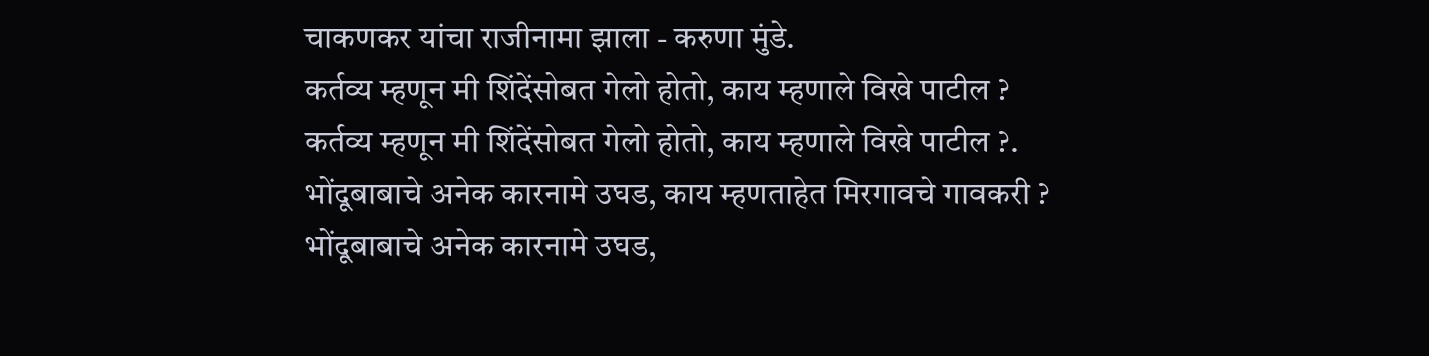चाकणकर यांचा राजीनामा झाला - करुणा मुंडे.
कर्तव्य म्हणून मी शिंदेंसोबत गेलो होतो, काय म्हणाले विखे पाटील ?
कर्तव्य म्हणून मी शिंदेंसोबत गेलो होतो, काय म्हणाले विखे पाटील ?.
भोंदूबाबाचे अनेक कारनामे उघड, काय म्हणताहेत मिरगावचे गावकरी ?
भोंदूबाबाचे अनेक कारनामे उघड,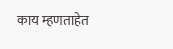काय म्हणताहेत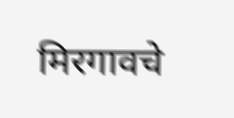मिरगावचे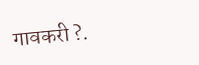गावकरी ?.